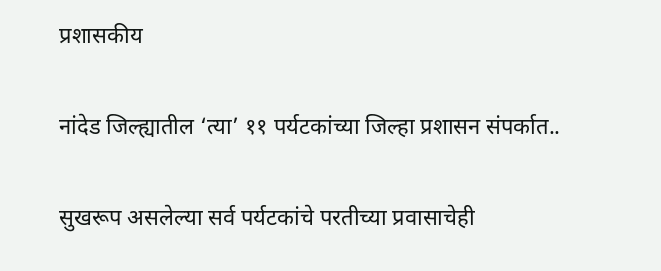प्रशासकीय

नांदेड जिल्ह्यातील ‘त्या’ ११ पर्यटकांच्या जिल्हा प्रशासन संपर्कात..

सुखरूप असलेल्या सर्व पर्यटकांचे परतीच्या प्रवासाचेही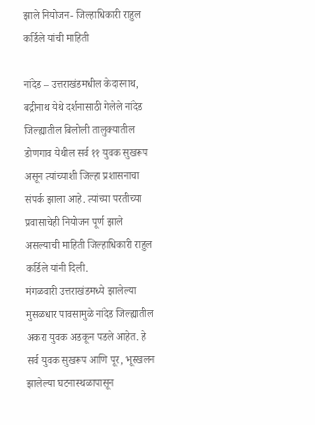झाले नियोजन- जिल्हाधिकारी राहुल कर्डिले यांची माहिती

नांदेड – उत्तराखंडमधील केदारनाथ, बद्रीनाथ येथे दर्शनासाठी गेलेले नांदेड जिल्ह्यातील बिलोली तालुक्यातील डोणगाव येथील सर्व ११ युवक सुखरूप असून त्यांच्याशी जिल्हा प्रशासनाचा संपर्क झाला आहे. त्यांच्या परतीच्या प्रवासाचेही नियोजन पूर्ण झाले असल्याची माहिती जिल्हाधिकारी राहुल कर्डिले यांनी दिली.
मंगळवारी उत्तराखंडमध्ये झालेल्या मुसळधार पावसामुळे नांदेड जिल्ह्यातील अकरा युवक अडकून पडले आहेत. हे सर्व युवक सुखरूप आणि पूर, भूस्खलन झालेल्या घटनास्थळापासून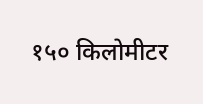१५० किलोमीटर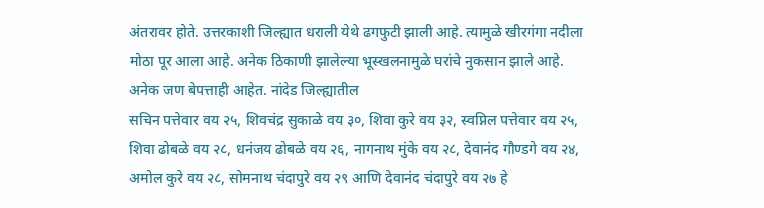अंतरावर होते. उत्तरकाशी जिल्ह्यात धराली येथे ढगफुटी झाली आहे. त्यामुळे खीरगंगा नदीला मोठा पूर आला आहे. अनेक ठिकाणी झालेल्या भूस्खलनामुळे घरांचे नुकसान झाले आहे. अनेक जण बेपत्ताही आहेत. नांदेड जिल्ह्यातील
सचिन पत्तेवार वय २५, शिवचंद्र सुकाळे वय ३०, शिवा कुरे वय ३२, स्वप्निल पत्तेवार वय २५, शिवा ढोबळे वय २८, धनंजय ढोबळे वय २६, नागनाथ मुंके वय २८, देवानंद गौण्डगे वय २४, अमोल कुरे वय २८, सोमनाथ चंदापुरे वय २९ आणि देवानंद चंदापुरे वय २७ हे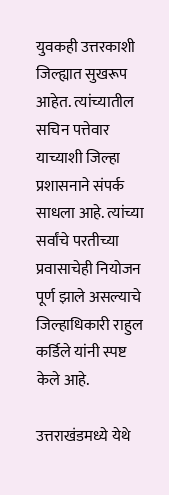युवकही उत्तरकाशी जिल्ह्यात सुखरूप आहेत. त्यांच्यातील सचिन पत्तेवार याच्याशी जिल्हा प्रशासनाने संपर्क साधला आहे. त्यांच्या सर्वांचे परतीच्या प्रवासाचेही नियोजन पूर्ण झाले असल्याचे जिल्हाधिकारी राहुल कर्डिले यांनी स्पष्ट केले आहे.

उत्तराखंडमध्ये येथे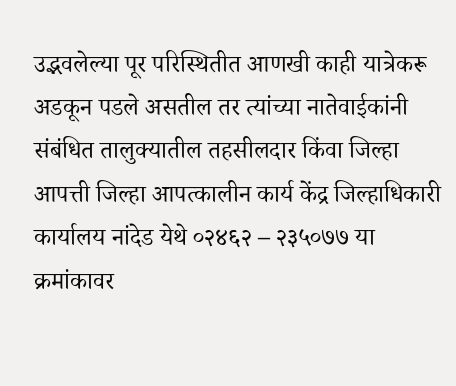उद्भवलेल्या पूर परिस्थितीत आणखी काही यात्रेकरू अडकून पडले असतील तर त्यांच्या नातेवाईकांनी संबंधित तालुक्यातील तहसीलदार किंवा जिल्हा आपत्ती जिल्हा आपत्कालीन कार्य केंद्र जिल्हाधिकारी कार्यालय नांदेड येथे ०२४६२ – २३५०७७ या क्रमांकावर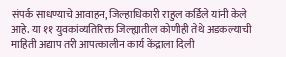संपर्क साधण्याचे आवाहन, जिल्हाधिकारी राहुल कर्डिले यांनी केले आहे. या ११ युवकांव्यतिरिक्त जिल्ह्यातील कोणीही तेथे अडकल्याची माहिती अद्याप तरी आपत्कालीन कार्य केंद्राला दिली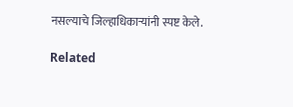नसल्याचे जिल्हाधिकाऱ्यांनी स्पष्ट केले.

Related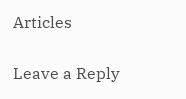Articles

Leave a Reply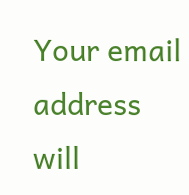Your email address will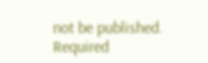not be published. Required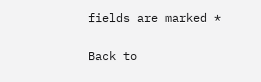fields are marked *

Back to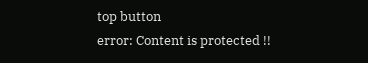top button
error: Content is protected !!